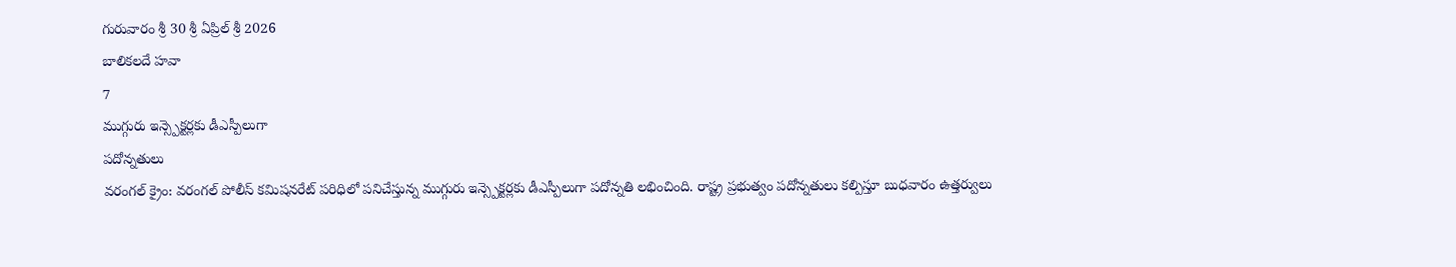గురువారం శ్రీ 30 శ్రీ ఏప్రిల్ శ్రీ 2026
బాలికలదే హవా
7
ముగ్గురు ఇన్స్పెక్టర్లకు డీఎస్పీలుగా
పదోన్నతులు
వరంగల్ క్రైం: వరంగల్ పోలీస్ కమిషనరేట్ పరిధిలో పనిచేస్తున్న ముగ్గురు ఇన్స్పెక్టర్లకు డీఎస్పీలుగా పదోన్నతి లభించింది. రాష్ట్ర ప్రభుత్వం పదోన్నతులు కల్పిస్తూ బుధవారం ఉత్తర్వులు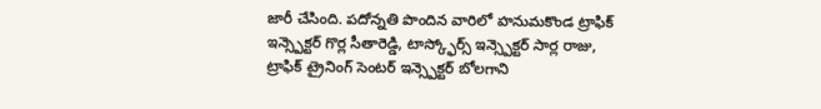జారీ చేసింది. పదోన్నతి పొందిన వారిలో హనుమకొండ ట్రాఫిక్ ఇన్స్పెక్టర్ గొర్ల సీతారెడ్డి, టాస్క్ఫోర్స్ ఇన్స్పెక్టర్ సార్ల రాజు, ట్రాఫిక్ ట్రైనింగ్ సెంటర్ ఇన్స్పెక్టర్ బోలగాని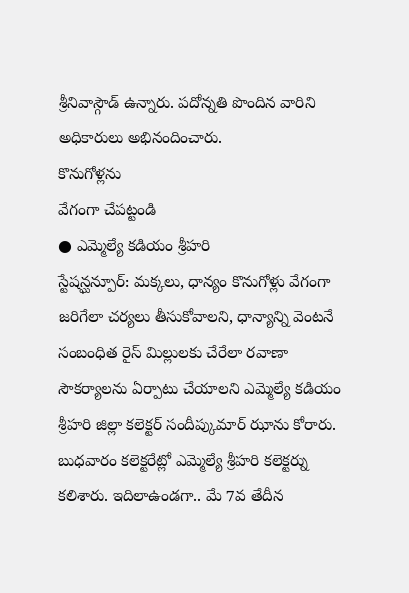శ్రీనివాస్గౌడ్ ఉన్నారు. పదోన్నతి పొందిన వారిని అధికారులు అభినందించారు.
కొనుగోళ్లను
వేగంగా చేపట్టండి
● ఎమ్మెల్యే కడియం శ్రీహరి
స్టేషన్ఘన్పూర్: మక్కలు, ధాన్యం కొనుగోళ్లు వేగంగా జరిగేలా చర్యలు తీసుకోవాలని, ధాన్యాన్ని వెంటనే సంబంధిత రైస్ మిల్లులకు చేరేలా రవాణా సౌకర్యాలను ఏర్పాటు చేయాలని ఎమ్మెల్యే కడియం శ్రీహరి జిల్లా కలెక్టర్ సందీప్కుమార్ ఝాను కోరారు. బుధవారం కలెక్టరేట్లో ఎమ్మెల్యే శ్రీహరి కలెక్టర్ను కలిశారు. ఇదిలాఉండగా.. మే 7వ తేదీన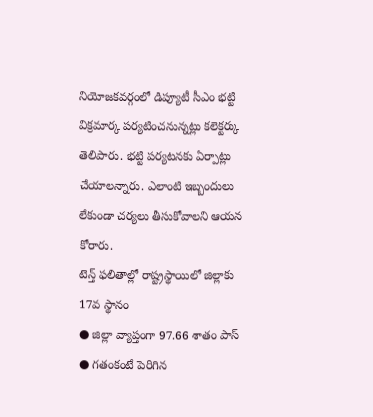నియోజకవర్గంలో డిప్యూటీ సీఎం భట్టి విక్రమార్క పర్యటించనున్నట్లు కలెక్టర్కు తెలిపారు. భట్టి పర్యటనకు ఏర్పాట్లు చేయాలన్నారు. ఎలాంటి ఇబ్బందులు లేకుండా చర్యలు తీసుకోవాలని ఆయన కోరారు.
టెన్త్ ఫలితాల్లో రాష్ట్రస్థాయిలో జిల్లాకు 17వ స్థానం
● జిల్లా వ్యాప్తంగా 97.66 శాతం పాస్
● గతంకంటే పెరిగిన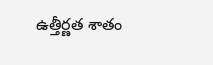ఉత్తీర్ణత శాతం